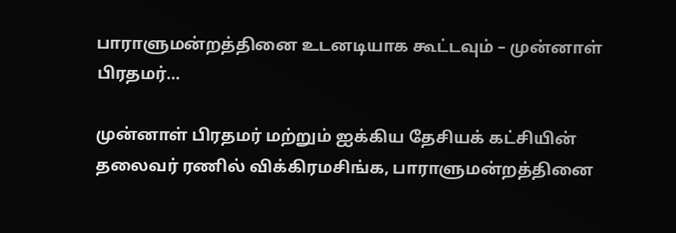பாராளுமன்றத்தினை உடனடியாக கூட்டவும் – முன்னாள் பிரதமர்…

முன்னாள் பிரதமர் மற்றும் ஐக்கிய தேசியக் கட்சியின் தலைவர் ரணில் விக்கிரமசிங்க, பாராளுமன்றத்தினை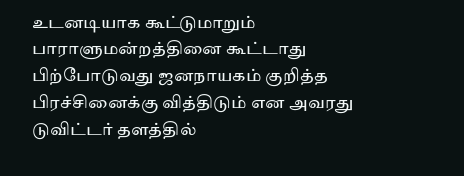உடனடியாக கூட்டுமாறும் பாராளுமன்றத்தினை கூட்டாது பிற்போடுவது ஜனநாயகம் குறித்த பிரச்சினைக்கு வித்திடும் என அவரது டுவிட்டர் தளத்தில்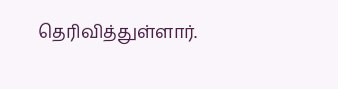தெரிவித்துள்ளார்.